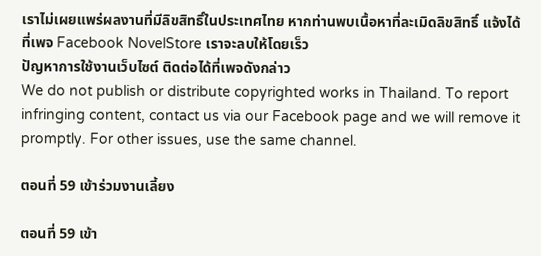เราไม่เผยแพร่ผลงานที่มีลิขสิทธิ์ในประเทศไทย หากท่านพบเนื้อหาที่ละเมิดลิขสิทธิ์ แจ้งได้ที่เพจ Facebook NovelStore เราจะลบให้โดยเร็ว
ปัญหาการใช้งานเว็บไซต์ ติดต่อได้ที่เพจดังกล่าว
We do not publish or distribute copyrighted works in Thailand. To report infringing content, contact us via our Facebook page and we will remove it promptly. For other issues, use the same channel.

ตอนที่ 59 เข้าร่วมงานเลี้ยง

ตอนที่ 59 เข้า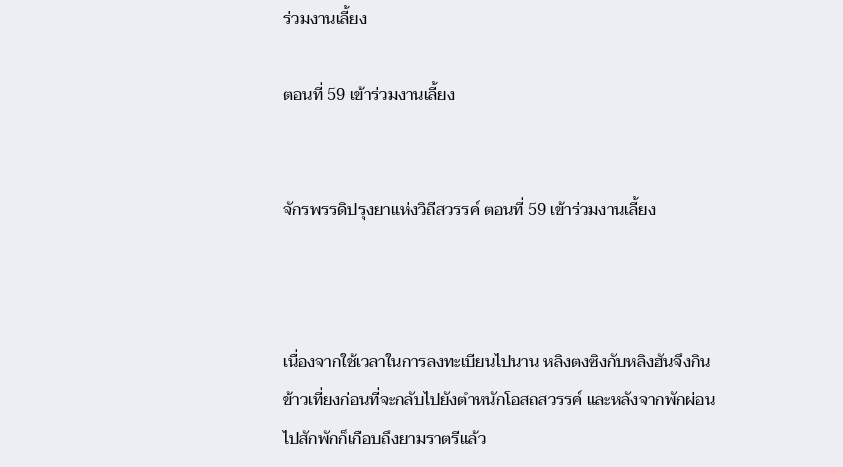ร่วมงานเลี้ยง

ตอนที่ 59 เข้าร่วมงานเลี้ยง


จักรพรรดิปรุงยาแห่งวิถีสวรรค์ ตอนที่ 59 เข้าร่วมงานเลี้ยง



เนื่องจากใช้เวลาในการลงทะเบียนไปนาน หลิงตงซิงกับหลิงฮันจึงกินข้าวเที่ยงก่อนที่จะกลับไปยังตำหนักโอสถสวรรค์ และหลังจากพักผ่อนไปสักพักก็เกือบถึงยามราตรีแล้ว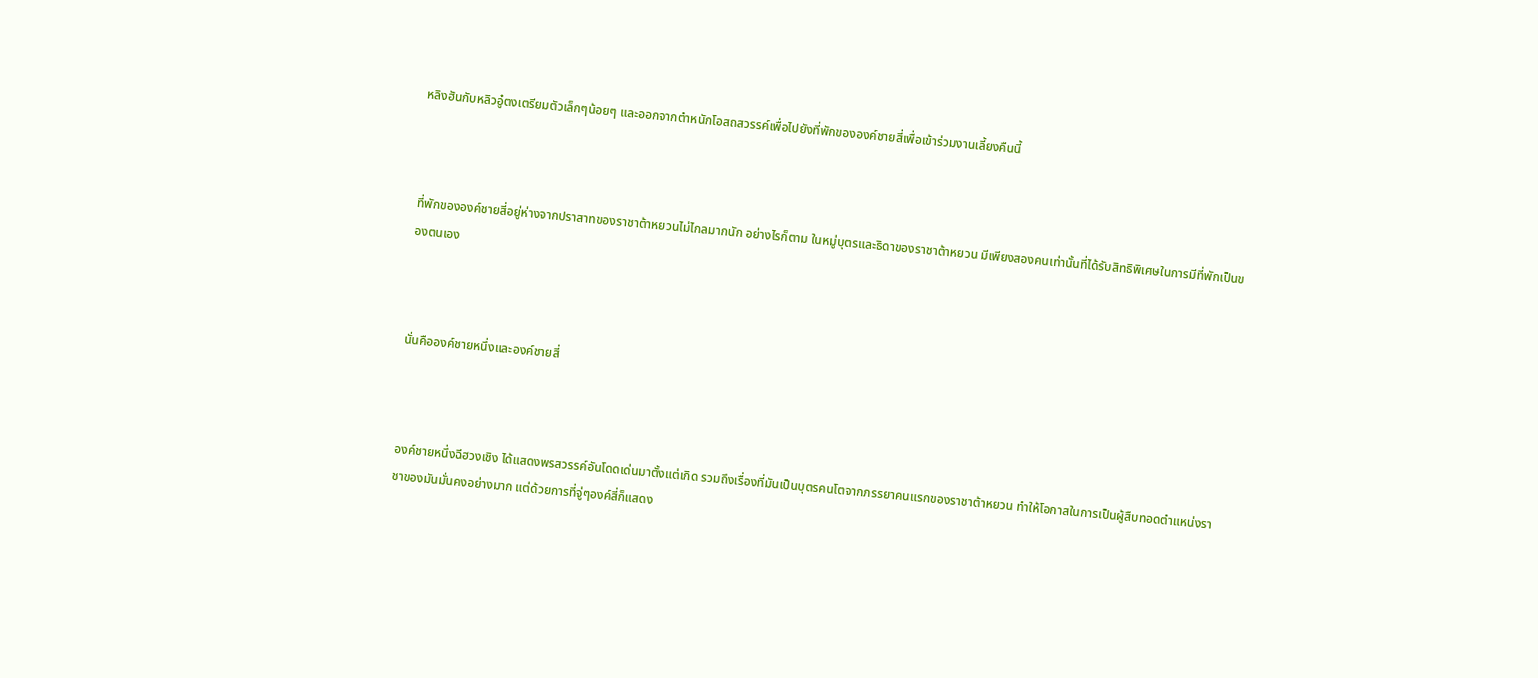หลิงฮันกับหลิวอู๋ตงเตรียมตัวเล็กๆน้อยๆ และออกจากตำหนักโอสถสวรรค์เพื่อไปยังที่พักขององค์ชายสี่เพื่อเข้าร่วมงานเลี้ยงคืนนี้



ที่พักขององค์ชายสี่อยู่ห่างจากปราสาทของราชาต้าหยวนไม่ไกลมากนัก อย่างไรก็ตาม ในหมู่บุตรและธิดาของราชาต้าหยวน มีเพียงสองคนเท่านั้นที่ได้รับสิทธิพิเศษในการมีที่พักเป็นของตนเอง



นั่นคือองค์ชายหนึ่งและองค์ชายสี่



องค์ชายหนึ่งฉีฮวงเชิง ได้แสดงพรสวรรค์อันโดดเด่นมาตั้งแต่เกิด รวมถึงเรื่องที่มันเป็นบุตรคนโตจากภรรยาคนแรกของราชาต้าหยวน ทำให้โอกาสในการเป็นผู้สืบทอดตำแหน่งราชาของมันมั่นคงอย่างมาก แต่ด้วยการที่จู่ๆองค์สี่ก็แสดง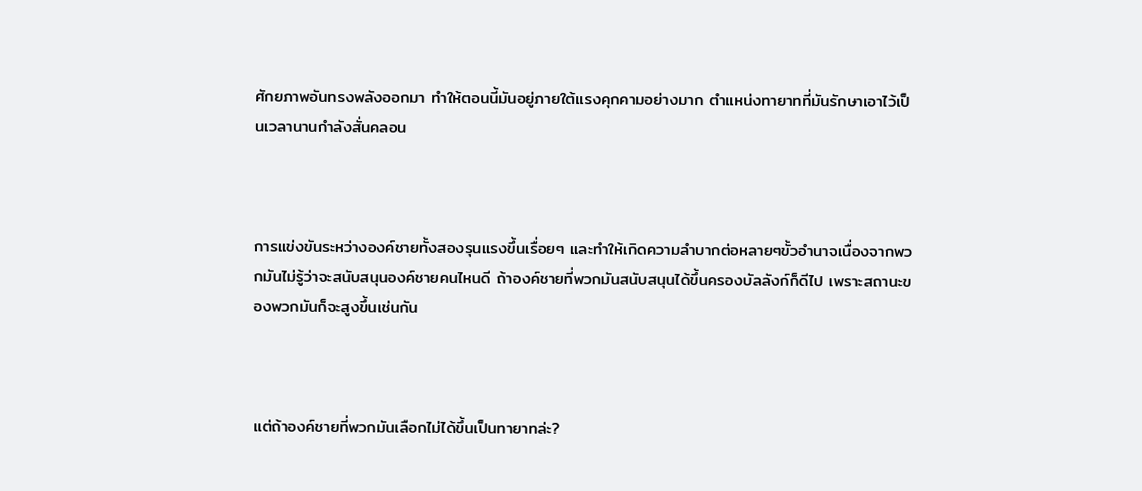ศักยภาพอันทรงพลังออกมา ทำให้ตอนนี้มันอยู่ภายใต้แรงคุกคามอย่างมาก ตำแหน่งทายาทที่มันรักษาเอาไว้เป็นเวลานานกำลังสั่นคลอน



การแข่งขันระหว่างองค์ชายทั้งสองรุนแรงขึ้นเรื่อยๆ และทำให้เกิดความลำบากต่อหลายๆขั้วอำนาจเนื่องจากพวกมันไม่รู้ว่าจะสนับสนุนองค์ชายคนไหนดี ถ้าองค์ชายที่พวกมันสนับสนุนได้ขึ้นครองบัลลังก์ก็ดีไป เพราะสถานะของพวกมันก็จะสูงขึ้นเช่นกัน



แต่ถ้าองค์ชายที่พวกมันเลือกไม่ได้ขึ้นเป็นทายาทล่ะ?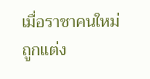เมื่อราชาคนใหม่ถูกแต่ง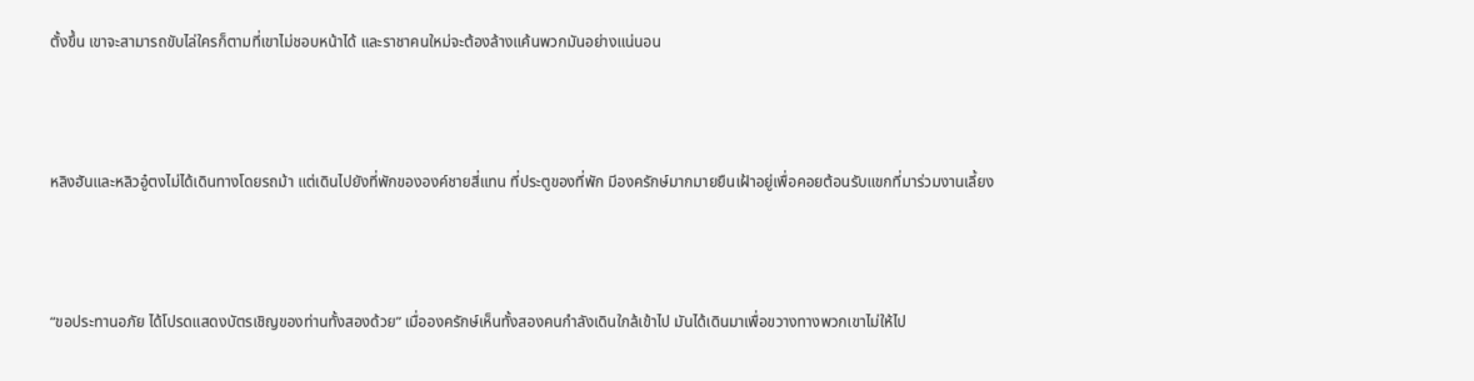ตั้งขึ้น เขาจะสามารถขับไล่ใครก็ตามที่เขาไม่ชอบหน้าได้ และราชาคนใหม่จะต้องล้างแค้นพวกมันอย่างแน่นอน



หลิงฮันและหลิวอู๋ตงไม่ได้เดินทางโดยรถม้า แต่เดินไปยังที่พักขององค์ชายสี่แทน ที่ประตูของที่พัก มีองครักษ์มากมายยืนเฝ้าอยู่เพื่อคอยต้อนรับแขกที่มาร่วมงานเลี้ยง



“ขอประทานอภัย ได้โปรดแสดงบัตรเชิญของท่านทั้งสองด้วย” เมื่อองครักษ์เห็นทั้งสองคนกำลังเดินใกล้เข้าไป มันได้เดินมาเพื่อขวางทางพวกเขาไม่ให้ไป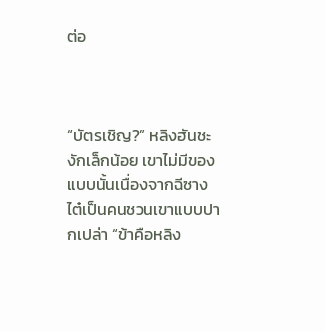ต่อ



“บัตรเชิญ?” หลิงฮันชะงักเล็กน้อย เขาไม่มีของแบบนั้นเนื่องจากฉีซางไต๋เป็นคนชวนเขาแบบปากเปล่า “ข้าคือหลิง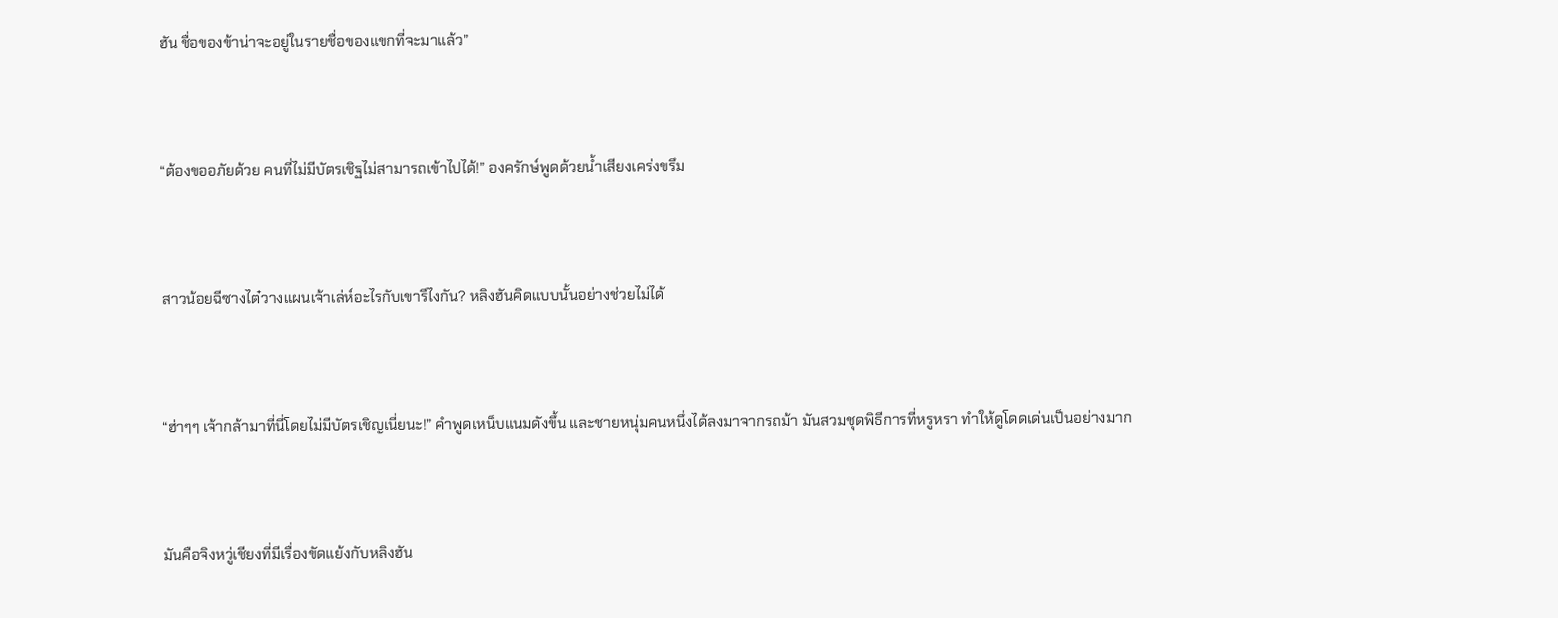ฮัน ชื่อของข้าน่าจะอยู่ในรายชื่อของแขกที่จะมาแล้ว”



“ต้องขออภัยด้วย คนที่ไม่มีบัตรเชิฐไม่สามารถเข้าไปได้!” องครักษ์พูดด้วยน้ำเสียงเคร่งขรึม



สาวน้อยฉีซางไต๋วางแผนเจ้าเล่ห์อะไรกับเขารึไงกัน? หลิงฮันคิดแบบนั้นอย่างช่วยไม่ได้



“ฮ่าๆๆ เจ้ากล้ามาที่นี่โดยไม่มีบัตรเชิญเนี่ยนะ!” คำพูดเหน็บแนมดังขึ้น และชายหนุ่มคนหนึ่งได้ลงมาจากรถม้า มันสวมชุดพิธีการที่หรูหรา ทำให้ดูโดดเด่นเป็นอย่างมาก



มันคือจิงหวู่เชียงที่มีเรื่องขัดแย้งกับหลิงฮัน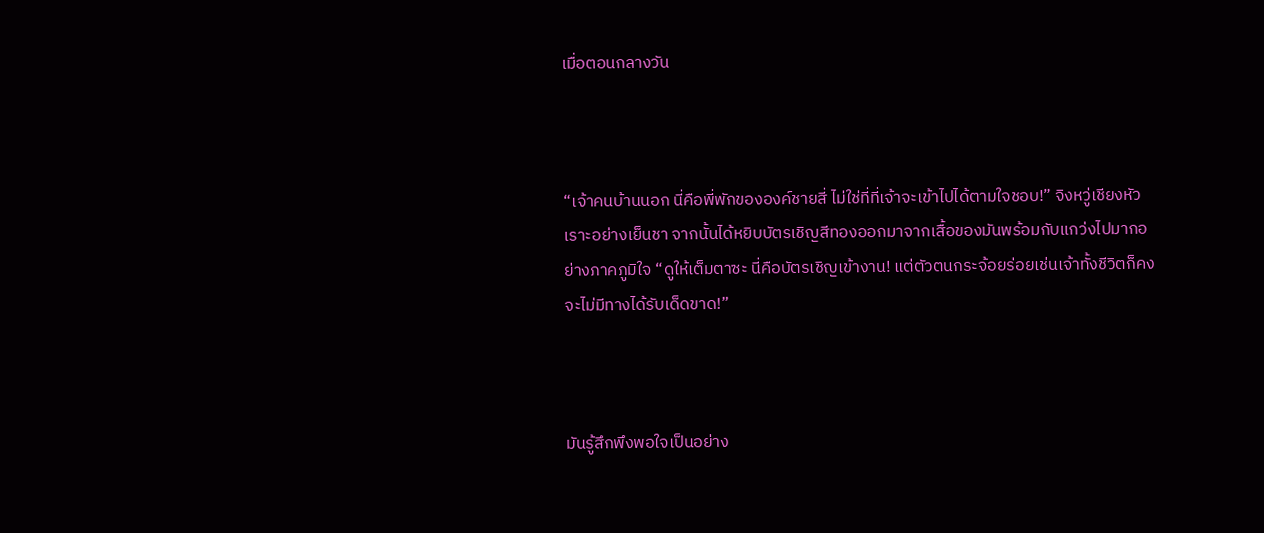เมื่อตอนกลางวัน



“เจ้าคนบ้านนอก นี่คือพี่พักขององค์ชายสี่ ไม่ใช่ที่ที่เจ้าจะเข้าไปได้ตามใจชอบ!” จิงหวู่เชียงหัวเราะอย่างเย็นชา จากนั้นได้หยิบบัตรเชิญสีทองออกมาจากเสื้อของมันพร้อมกับแกว่งไปมากอย่างภาคภูมิใจ “ดูให้เต็มตาซะ นี่คือบัตรเชิญเข้างาน! แต่ตัวตนกระจ้อยร่อยเช่นเจ้าทั้งชีวิตก็คงจะไม่มีทางได้รับเด็ดขาด!”



มันรู้สึกพึงพอใจเป็นอย่าง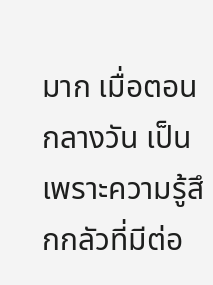มาก เมื่อตอนกลางวัน เป็นเพราะความรู้สึกกลัวที่มีต่อ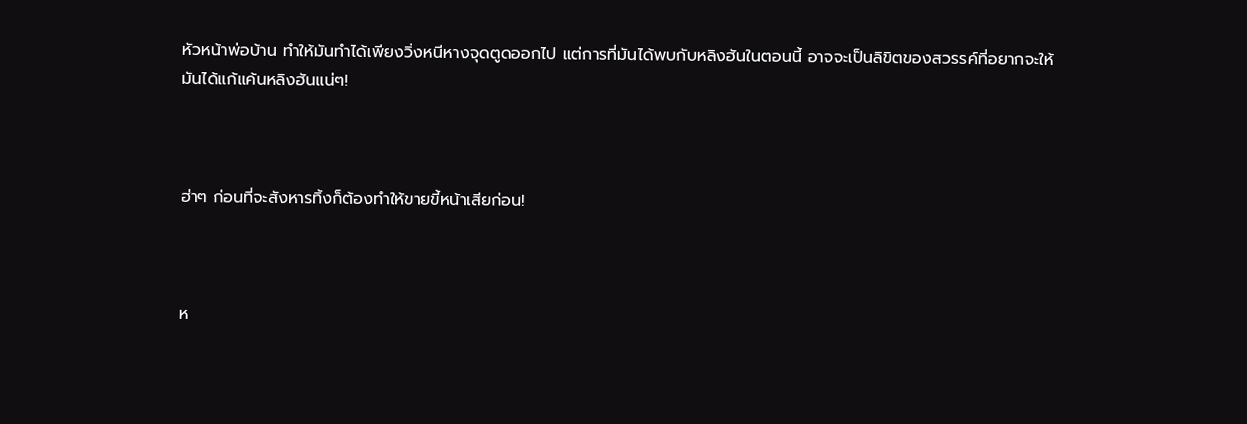หัวหน้าพ่อบ้าน ทำให้มันทำได้เพียงวิ่งหนีหางจุดตูดออกไป แต่การที่มันได้พบกับหลิงฮันในตอนนี้ อาจจะเป็นลิขิตของสวรรค์ที่อยากจะให้มันได้แก้แค้นหลิงฮันแน่ๆ!



ฮ่าๆ ก่อนที่จะสังหารทิ้งก็ต้องทำให้ขายขี้หน้าเสียก่อน!



ห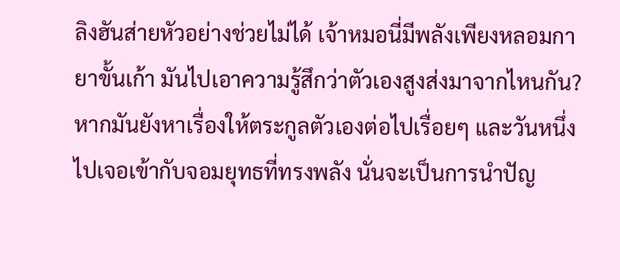ลิงฮันส่ายหัวอย่างช่วยไม่ได้ เจ้าหมอนี่มีพลังเพียงหลอมกายาขั้นเก้า มันไปเอาความรู้สึกว่าตัวเองสูงส่งมาจากไหนกัน? หากมันยังหาเรื่องให้ตระกูลตัวเองต่อไปเรื่อยๆ และวันหนึ่งไปเจอเข้ากับจอมยุทธที่ทรงพลัง นั่นจะเป็นการนำปัญ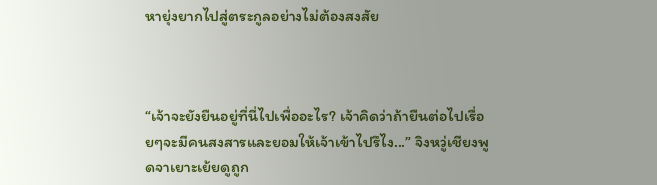หายุ่งยากไปสู่ตระกูลอย่างไม่ต้องสงสัย



“เจ้าจะยังยืนอยู่ที่นี่ไปเพื่ออะไร? เจ้าคิดว่าถ้ายืนต่อไปเรื่อยๆจะมีคนสงสารและยอมให้เจ้าเข้าไปรึไง...” จิงหวู่เชียงพูดจาเยาะเย้ยดูถูก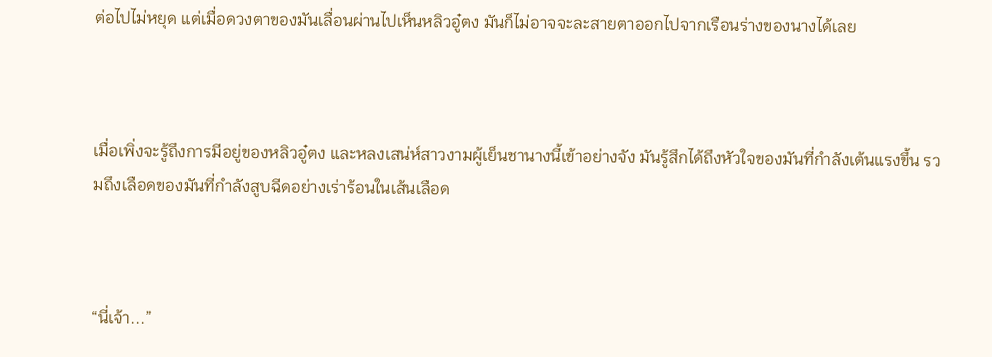ต่อไปไม่หยุด แต่เมื่อดวงตาของมันเลื่อนผ่านไปเห็นหลิวอู๋ตง มันก็ไม่อาจจะละสายตาออกไปจากเรือนร่างของนางได้เลย



เมื่อเพิ่งจะรู้ถึงการมีอยู่ของหลิวอู๋ตง และหลงเสน่ห์สาวงามผู้เย็นชานางนี้เข้าอย่างจัง มันรู้สึกได้ถึงหัวใจของมันที่กำลังเต้นแรงขึ้น รวมถึงเลือดของมันที่กำลังสูบฉีดอย่างเร่าร้อนในเส้นเลือด



“นี่เจ้า...”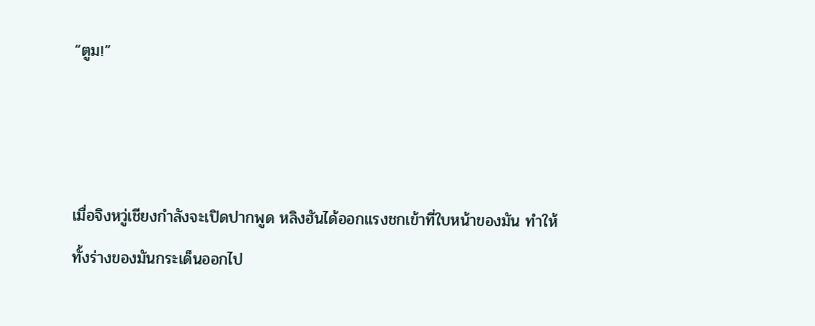“ตูม!”



เมื่อจิงหวู่เชียงกำลังจะเปิดปากพูด หลิงฮันได้ออกแรงชกเข้าที่ใบหน้าของมัน ทำให้ทั้งร่างของมันกระเด็นออกไป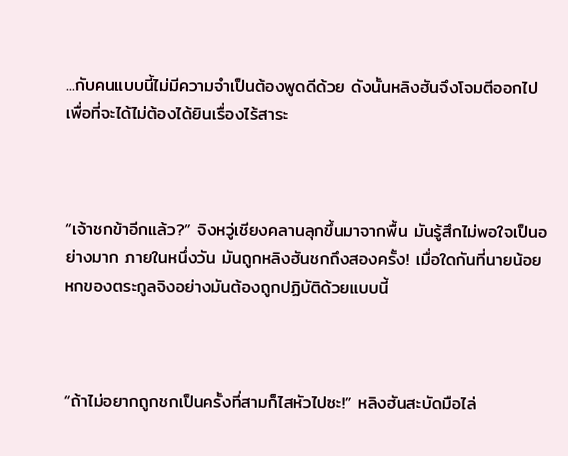...กับคนแบบนี้ไม่มีความจำเป็นต้องพูดดีด้วย ดังนั้นหลิงฮันจึงโจมตีออกไปเพื่อที่จะได้ไม่ต้องได้ยินเรื่องไร้สาระ



“เจ้าชกข้าอีกแล้ว?” จิงหวู่เชียงคลานลุกขึ้นมาจากพื้น มันรู้สึกไม่พอใจเป็นอย่างมาก ภายในหนึ่งวัน มันถูกหลิงฮันชกถึงสองครั้ง! เมื่อใดกันที่นายน้อยหกของตระกูลจิงอย่างมันต้องถูกปฏิบัติด้วยแบบนี้



“ถ้าไม่อยากถูกชกเป็นครั้งที่สามก็ไสหัวไปซะ!” หลิงฮันสะบัดมือไล่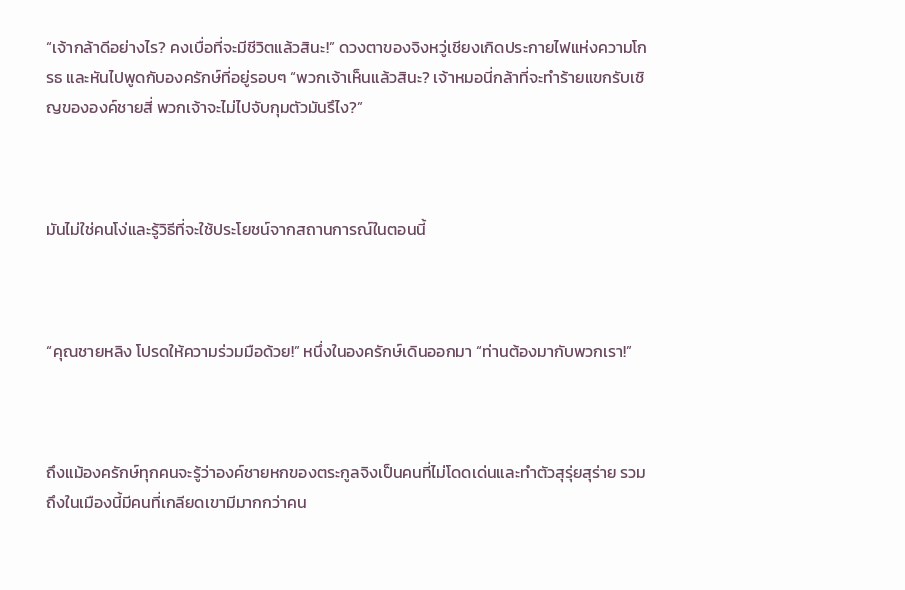“เจ้ากล้าดีอย่างไร? คงเบื่อที่จะมีชีวิตแล้วสินะ!” ดวงตาของจิงหวู่เชียงเกิดประกายไฟแห่งความโกรธ และหันไปพูดกับองครักษ์ที่อยู่รอบๆ “พวกเจ้าเห็นแล้วสินะ? เจ้าหมอนี่กล้าที่จะทำร้ายแขกรับเชิญขององค์ชายสี่ พวกเจ้าจะไม่ไปจับกุมตัวมันรึไง?”



มันไม่ใช่คนโง่และรู้วิธีที่จะใช้ประโยชน์จากสถานการณ์ในตอนนี้



“คุณชายหลิง โปรดให้ความร่วมมือด้วย!” หนึ่งในองครักษ์เดินออกมา “ท่านต้องมากับพวกเรา!”



ถึงแม้องครักษ์ทุกคนจะรู้ว่าองค์ชายหกของตระกูลจิงเป็นคนที่ไม่โดดเด่นและทำตัวสุรุ่ยสุร่าย รวมถึงในเมืองนี้มีคนที่เกลียดเขามีมากกว่าคน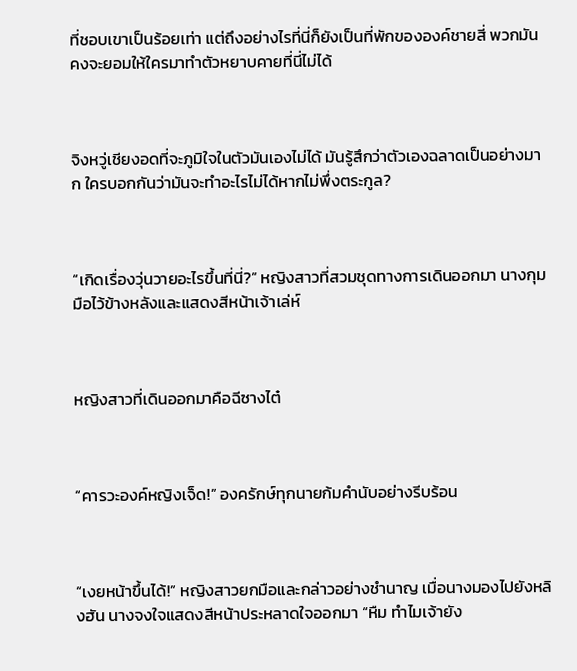ที่ชอบเขาเป็นร้อยเท่า แต่ถึงอย่างไรที่นี่ก็ยังเป็นที่พักขององค์ชายสี่ พวกมันคงจะยอมให้ใครมาทำตัวหยาบคายที่นี่ไม่ได้



จิงหวู่เชียงอดที่จะภูมิใจในตัวมันเองไม่ได้ มันรู้สึกว่าตัวเองฉลาดเป็นอย่างมาก ใครบอกกันว่ามันจะทำอะไรไม่ได้หากไม่พึ่งตระกูล?



“เกิดเรื่องวุ่นวายอะไรขึ้นที่นี่?” หญิงสาวที่สวมชุดทางการเดินออกมา นางกุมมือไว้ข้างหลังและแสดงสีหน้าเจ้าเล่ห์



หญิงสาวที่เดินออกมาคือฉีซางไต๋



“คารวะองค์หญิงเจ็ด!” องครักษ์ทุกนายก้มคำนับอย่างรีบร้อน



“เงยหน้าขึ้นได้!” หญิงสาวยกมือและกล่าวอย่างชำนาญ เมื่อนางมองไปยังหลิงฮัน นางจงใจแสดงสีหน้าประหลาดใจออกมา “หืม ทำไมเจ้ายัง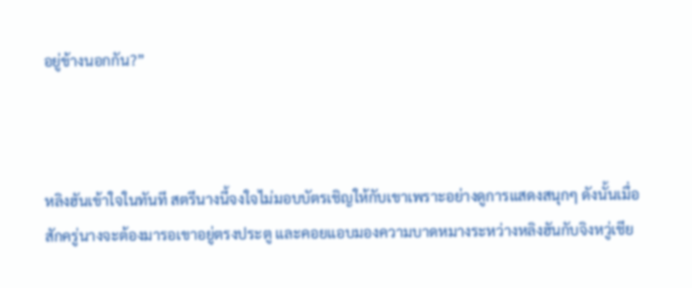อยู่ข้างนอกกัน?”



หลิงฮันเข้าใจในทันที สตรีนางนี้จงใจไม่มอบบัตรเชิญให้กับเขาเพราะอย่างดูการแสดงสนุกๆ ดังนั้นเมื่อสักครู่นางจะต้องมารอเขาอยู่ตรงประตู และคอยแอบมองความบาดหมางระหว่างหลิงฮันกับจิงหวู่เชีย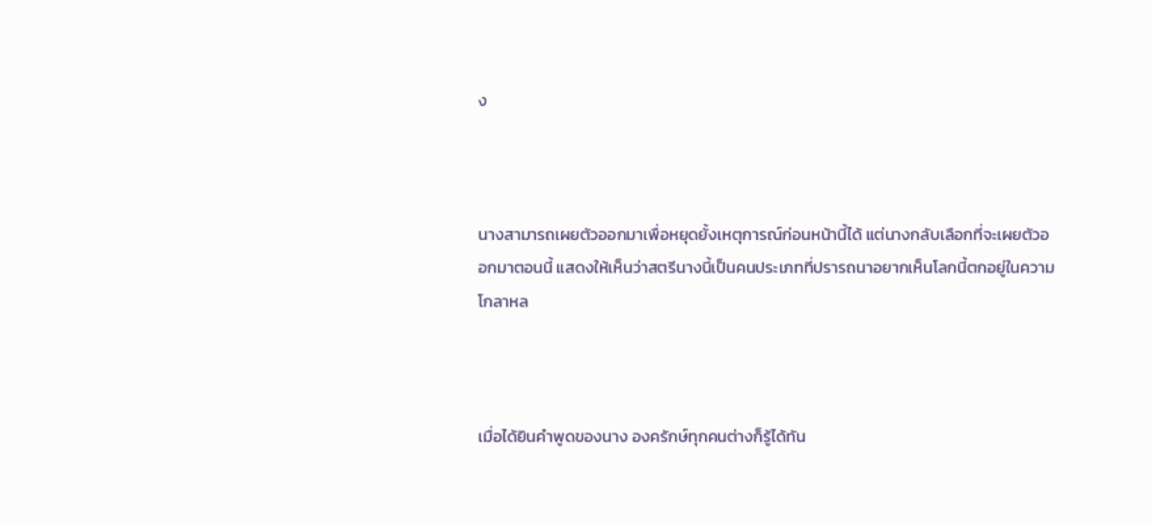ง



นางสามารถเผยตัวออกมาเพื่อหยุดยั้งเหตุการณ์ก่อนหน้านี้ได้ แต่นางกลับเลือกที่จะเผยตัวออกมาตอนนี้ แสดงให้เห็นว่าสตรีนางนี้เป็นคนประเภทที่ปรารถนาอยากเห็นโลกนี้ตกอยู่ในความโกลาหล



เมื่อได้ยินคำพูดของนาง องครักษ์ทุกคนต่างก็รู้ได้ทัน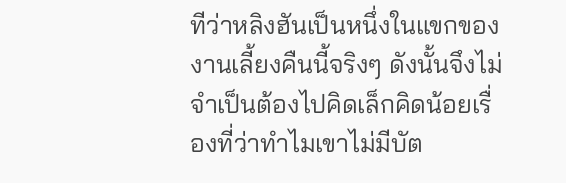ทีว่าหลิงฮันเป็นหนึ่งในแขกของงานเลี้ยงคืนนี้จริงๆ ดังนั้นจึงไม่จำเป็นต้องไปคิดเล็กคิดน้อยเรื่องที่ว่าทำไมเขาไม่มีบัต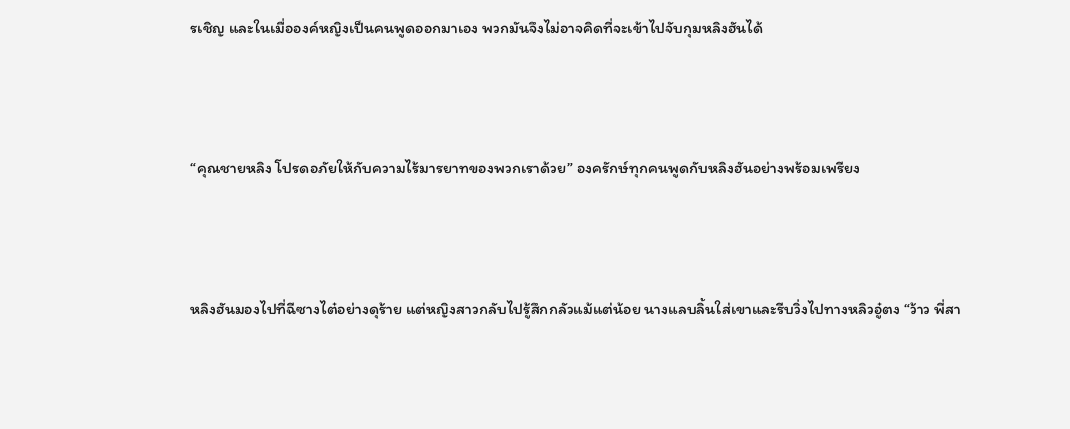รเชิญ และในเมื่อองค์หญิงเป็นคนพูดออกมาเอง พวกมันจึงไม่อาจคิดที่จะเข้าไปจับกุมหลิงฮันได้



“คุณชายหลิง โปรดอภัยให้กับความไร้มารยาทของพวกเราด้วย” องครักษ์ทุกคนพูดกับหลิงฮันอย่างพร้อมเพรียง



หลิงฮันมองไปที่ฉีซางไต๋อย่างดุร้าย แต่หญิงสาวกลับไปรู้สึกกลัวแม้แต่น้อย นางแลบลิ้นใส่เขาและรีบวิ่งไปทางหลิวอู๋ตง “ว้าว พี่สา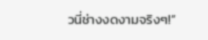วนี่ช่างงดงามจริงๆ!”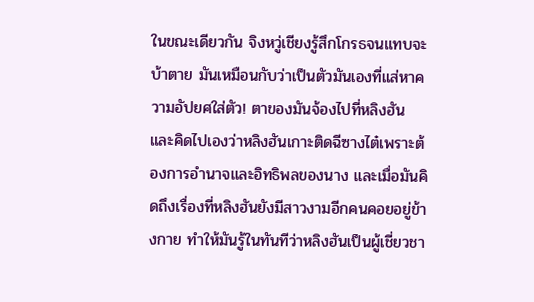ในขณะเดียวกัน จิงหวู่เชียงรู้สึกโกรธจนแทบจะบ้าตาย มันเหมือนกับว่าเป็นตัวมันเองที่แส่หาความอัปยศใส่ตัว! ตาของมันจ้องไปที่หลิงฮัน และคิดไปเองว่าหลิงฮันเกาะติดฉีซางไต๋เพราะต้องการอำนาจและอิทธิพลของนาง และเมื่อมันคิดถึงเรื่องที่หลิงฮันยังมีสาวงามอีกคนคอยอยู่ข้างกาย ทำให้มันรู้ในทันทีว่าหลิงฮันเป็นผู้เชี่ยวชา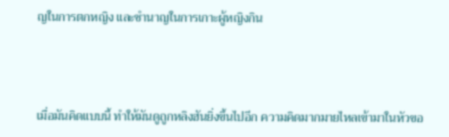ญในการตกหญิง และชำนาญในการเกาะผู้หญิงกิน



เมื่อมันคิดแบบนี้ ทำให้มันดูถูกหลิงฮันยิ่งขึ้นไปอีก ความคิดมากมายไหลเข้ามาในหัวขอ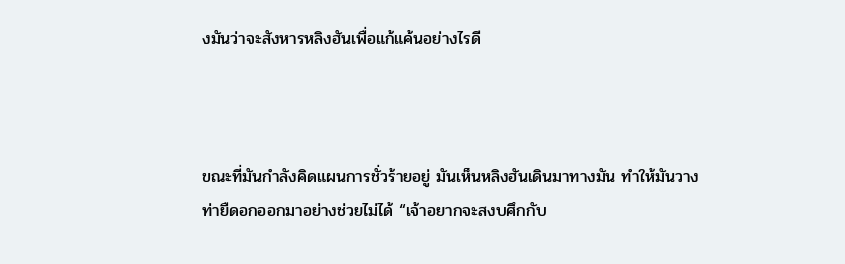งมันว่าจะสังหารหลิงฮันเพื่อแก้แค้นอย่างไรดี



ขณะที่มันกำลังคิดแผนการชั่วร้ายอยู่ มันเห็นหลิงฮันเดินมาทางมัน ทำให้มันวางท่ายืดอกออกมาอย่างช่วยไม่ได้ “เจ้าอยากจะสงบศึกกับ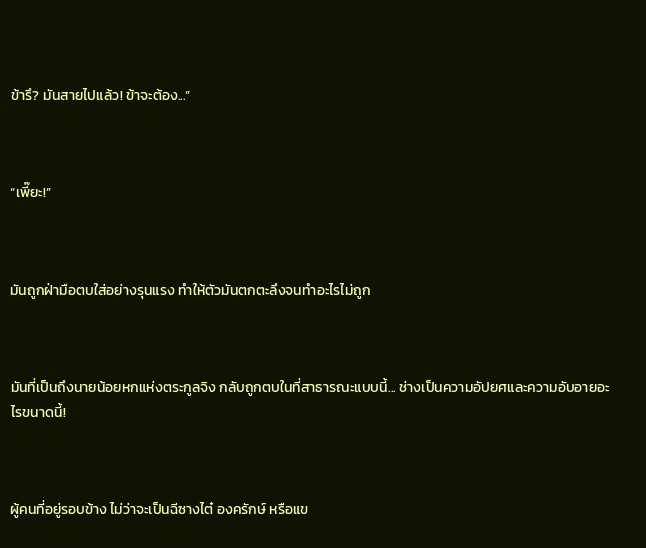ข้ารึ? มันสายไปแล้ว! ข้าจะต้อง...”



“เพี๊ยะ!”



มันถูกฝ่ามือตบใส่อย่างรุนแรง ทำให้ตัวมันตกตะลึงจนทำอะไรไม่ถูก



มันที่เป็นถึงนายน้อยหกแห่งตระกูลจิง กลับถูกตบในที่สาธารณะแบบนี้... ช่างเป็นความอัปยศและความอับอายอะไรขนาดนี้!



ผู้คนที่อยู่รอบข้าง ไม่ว่าจะเป็นฉีซางไต๋ องครักษ์ หรือแข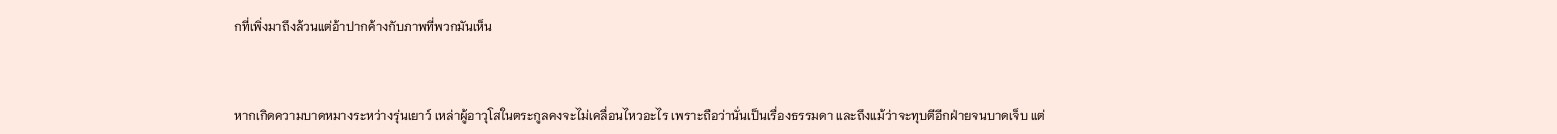กที่เพิ่งมาถึงล้วนแต่อ้าปากค้างกับภาพที่พวกมันเห็น



หากเกิดความบาดหมางระหว่างรุ่นเยาว์ เหล่าผู้อาวุโสในตระกูลคงจะไม่เคลื่อนไหวอะไร เพราะถือว่านั่นเป็นเรื่องธรรมดา และถึงแม้ว่าจะทุบตีอีกฝ่ายจนบาดเจ็บ แต่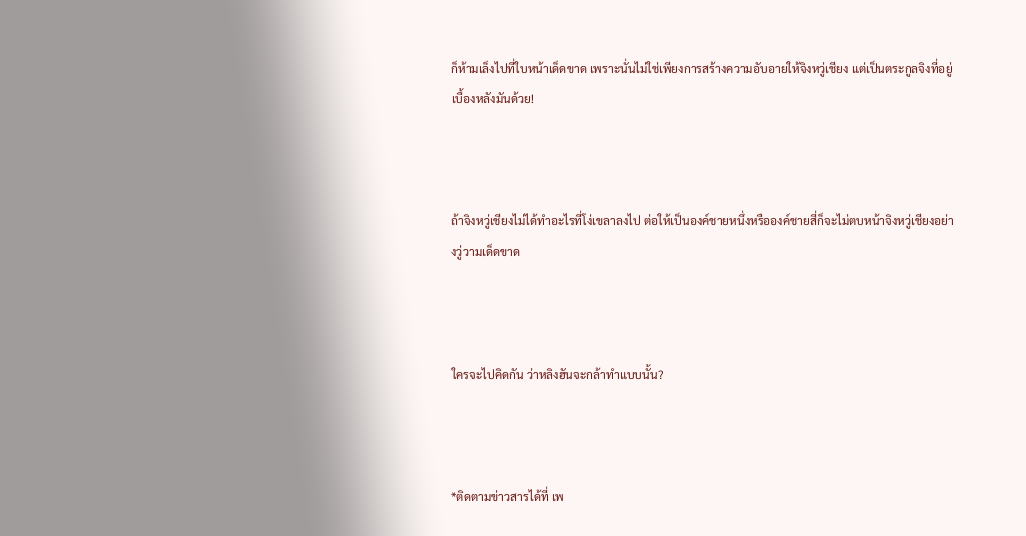ก็ห้ามเล็งไปที่ใบหน้าเด็ดขาด เพราะนั่นไม่ใช่เพียงการสร้างความอับอายให้จิงหวู่เชียง แต่เป็นตระกูลจิงที่อยู่เบื้องหลังมันด้วย!



ถ้าจิงหวู่เชียงไม่ได้ทำอะไรที่โง่เขลาลงไป ต่อให้เป็นองค์ชายหนึ่งหรือองค์ชายสี่ก็จะไม่ตบหน้าจิงหวู่เชียงอย่างวู่วามเด็ดขาด



ใครจะไปคิดกัน ว่าหลิงฮันจะกล้าทำแบบนั้น?



*ติดตามข่าวสารได้ที่ เพ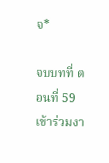จ*

จบบทที่ ตอนที่ 59 เข้าร่วมงา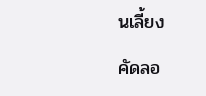นเลี้ยง

คัดลอ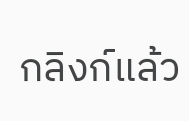กลิงก์แล้ว